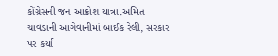કોંગ્રેસની જન આક્રોશ યાત્રા.અમિત ચાવડાની આગેવાનીમાં બાઈક રેલી, સરકાર પર કર્યા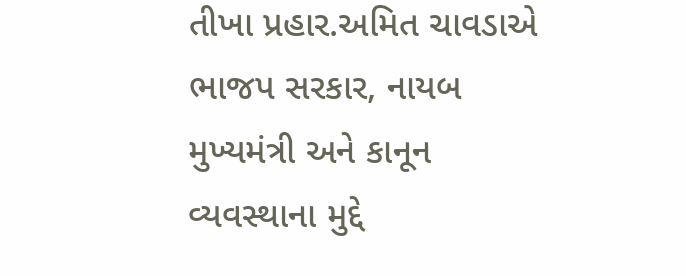તીખા પ્રહાર.અમિત ચાવડાએ ભાજપ સરકાર, નાયબ મુખ્યમંત્રી અને કાનૂન વ્યવસ્થાના મુદ્દે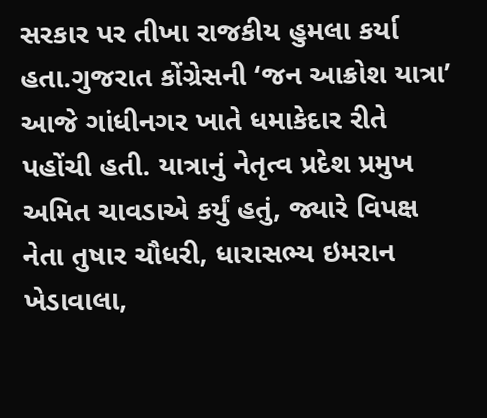સરકાર પર તીખા રાજકીય હુમલા કર્યા હતા.ગુજરાત કોંગ્રેસની ‘જન આક્રોશ યાત્રા’ આજે ગાંધીનગર ખાતે ધમાકેદાર રીતે પહોંચી હતી. યાત્રાનું નેતૃત્વ પ્રદેશ પ્રમુખ અમિત ચાવડાએ કર્યું હતું, જ્યારે વિપક્ષ નેતા તુષાર ચૌધરી, ધારાસભ્ય ઇમરાન ખેડાવાલા,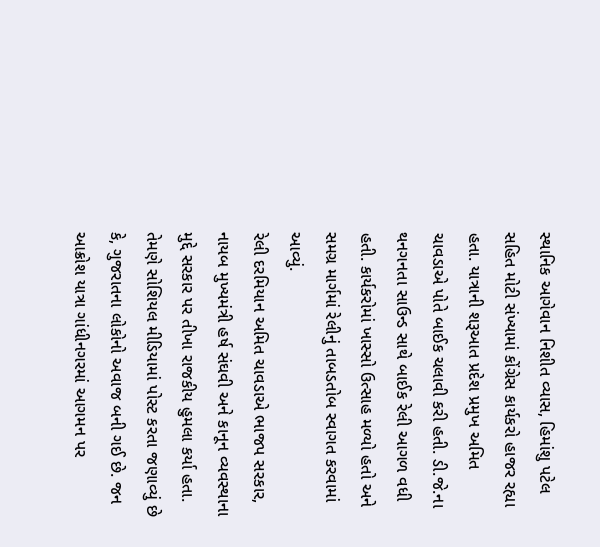સ્થાનિક આગેવાન નિશીત વ્યાસ, હિમાંશુ પટેલ સહિત મોટી સંખ્યામાં કોંગ્રેસ કાર્યકરો હાજર રહ્યા હતા. યાત્રાની શરૂઆત પ્રદેશ પ્રમુખ અમિત ચાવડાએ પોતે બાઈક ચલાવી કરી હતી. ડી.જે.ના થનગનતા સાઉન્ડ સાથે બાઈક રેલી આગળ વધી હતી. કાર્યકરોમાં ખાસ્સો ઉત્સાહ મળ્યો હતો અને સમગ્ર માર્ગમાં રેલીનું તાબડતોબ સ્વાગત કરવામાં આવ્યું.
રેલી દરમિયાન અમિત ચાવડાએ ભાજપ સરકાર, નાયબ મુખ્યમંત્રી હર્ષ સંઘવી અને કાનૂન વ્યવસ્થાના મુદ્દે સરકાર પર તીખા રાજકીય હુમલા કર્યા હતા. તેમણે સોશિયલ મીડિયામાં પોસ્ટ કરતા જણાવ્યું છે કે, ગુજરાતના લોકોનો અવાજ બની ગઈ છે. જન આક્રોશ યાત્રા ગાંધીનગરમાં આગમન પર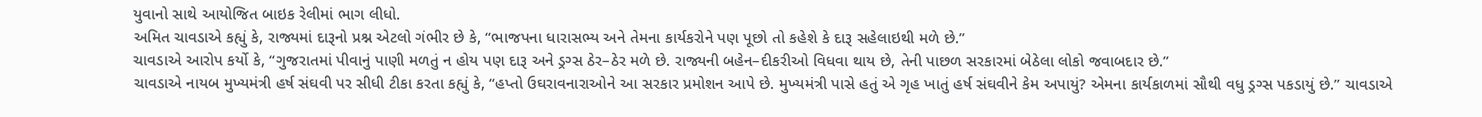યુવાનો સાથે આયોજિત બાઇક રેલીમાં ભાગ લીધો.
અમિત ચાવડાએ કહ્યું કે, રાજ્યમાં દારૂનો પ્રશ્ન એટલો ગંભીર છે કે, “ભાજપના ધારાસભ્ય અને તેમના કાર્યકરોને પણ પૂછો તો કહેશે કે દારૂ સહેલાઇથી મળે છે.”
ચાવડાએ આરોપ કર્યો કે, “ગુજરાતમાં પીવાનું પાણી મળતું ન હોય પણ દારૂ અને ડ્રગ્સ ઠેર–ઠેર મળે છે. રાજ્યની બહેન–દીકરીઓ વિધવા થાય છે, તેની પાછળ સરકારમાં બેઠેલા લોકો જવાબદાર છે.”
ચાવડાએ નાયબ મુખ્યમંત્રી હર્ષ સંઘવી પર સીધી ટીકા કરતા કહ્યું કે, “હપ્તો ઉઘરાવનારાઓને આ સરકાર પ્રમોશન આપે છે. મુખ્યમંત્રી પાસે હતું એ ગૃહ ખાતું હર્ષ સંઘવીને કેમ અપાયું? એમના કાર્યકાળમાં સૌથી વધુ ડ્રગ્સ પકડાયું છે.” ચાવડાએ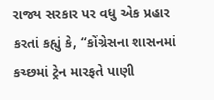રાજ્ય સરકાર પર વધુ એક પ્રહાર કરતાં કહ્યું કે, “કોંગ્રેસના શાસનમાં કચ્છમાં ટ્રેન મારફતે પાણી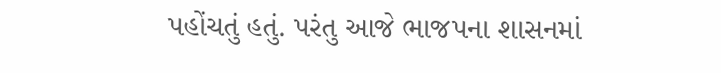પહોંચતું હતું. પરંતુ આજે ભાજપના શાસનમાં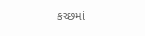કચ્છમાં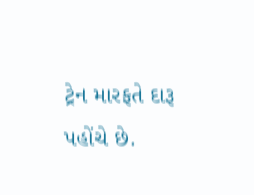ટ્રેન મારફતે દારૂ પહોંચે છે.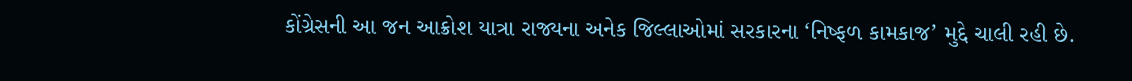કોંગ્રેસની આ જન આક્રોશ યાત્રા રાજ્યના અનેક જિલ્લાઓમાં સરકારના ‘નિષ્ફળ કામકાજ’ મુદ્દે ચાલી રહી છે.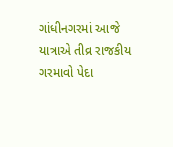ગાંધીનગરમાં આજે યાત્રાએ તીવ્ર રાજકીય ગરમાવો પેદા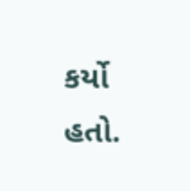કર્યો હતો.